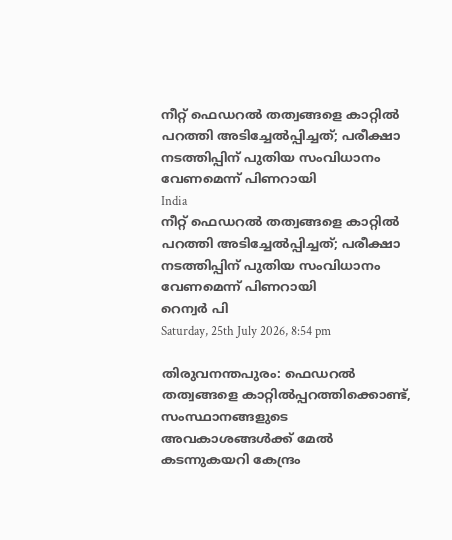നീറ്റ് ഫെഡറല്‍ തത്വങ്ങളെ കാറ്റില്‍ പറത്തി അടിച്ചേല്‍പ്പിച്ചത്; പരീക്ഷാ നടത്തിപ്പിന് പുതിയ സംവിധാനം വേണമെന്ന് പിണറായി
India
നീറ്റ് ഫെഡറല്‍ തത്വങ്ങളെ കാറ്റില്‍ പറത്തി അടിച്ചേല്‍പ്പിച്ചത്; പരീക്ഷാ നടത്തിപ്പിന് പുതിയ സംവിധാനം വേണമെന്ന് പിണറായി
റെന്വര്‍ പി
Saturday, 25th July 2026, 8:54 pm

തിരുവനന്തപുരം: ഫെഡറല്‍ തത്വങ്ങളെ കാറ്റില്‍പ്പറത്തിക്കൊണ്ട്, സംസ്ഥാനങ്ങളുടെ അവകാശങ്ങള്‍ക്ക് മേല്‍ കടന്നുകയറി കേന്ദ്രം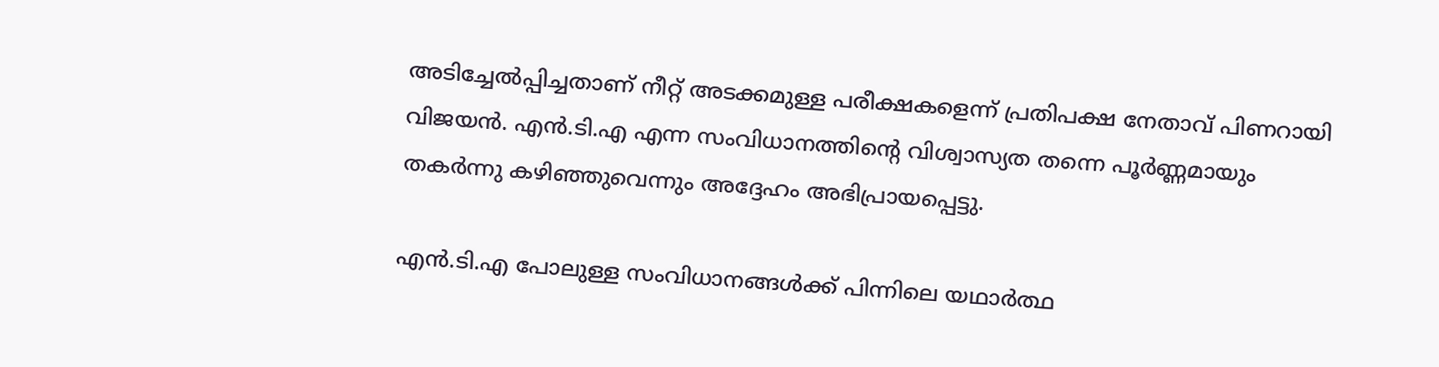അടിച്ചേല്‍പ്പിച്ചതാണ് നീറ്റ് അടക്കമുള്ള പരീക്ഷകളെന്ന് പ്രതിപക്ഷ നേതാവ് പിണറായി വിജയന്‍. എന്‍.ടി.എ എന്ന സംവിധാനത്തിന്റെ വിശ്വാസ്യത തന്നെ പൂര്‍ണ്ണമായും തകര്‍ന്നു കഴിഞ്ഞുവെന്നും അദ്ദേഹം അഭിപ്രായപ്പെട്ടു.

എന്‍.ടി.എ പോലുള്ള സംവിധാനങ്ങള്‍ക്ക് പിന്നിലെ യഥാര്‍ത്ഥ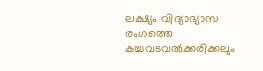ലക്ഷ്യം വിദ്യാഭ്യാസ രംഗത്തെ കച്ചവടവല്‍ക്കരിക്കലും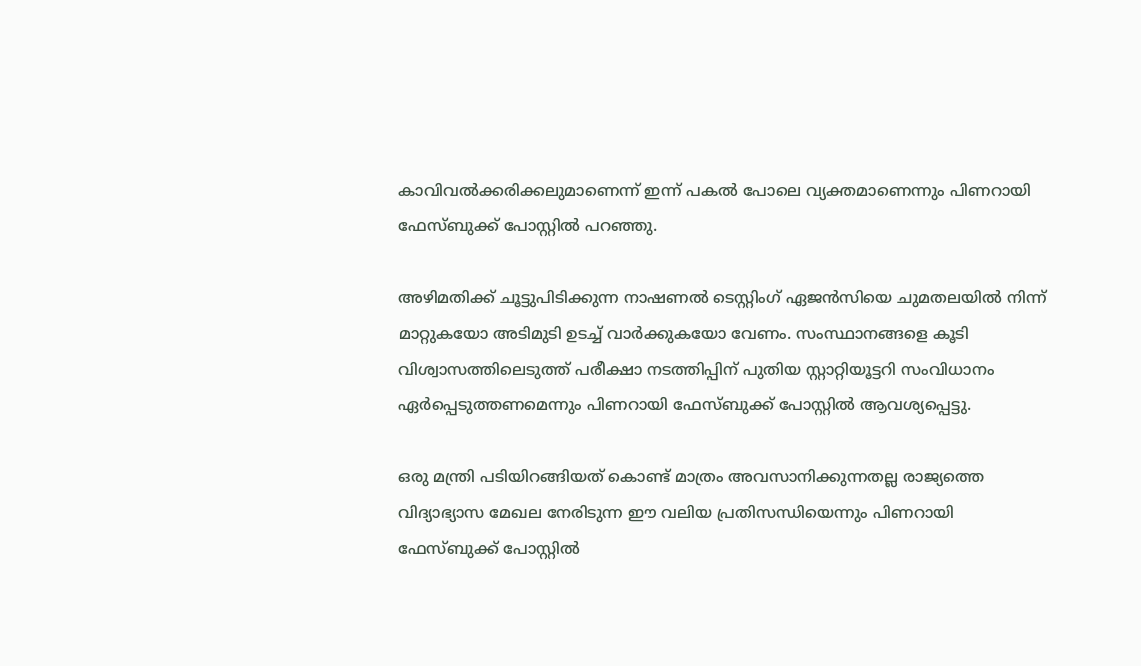കാവിവല്‍ക്കരിക്കലുമാണെന്ന് ഇന്ന് പകല്‍ പോലെ വ്യക്തമാണെന്നും പിണറായി ഫേസ്ബുക്ക് പോസ്റ്റില്‍ പറഞ്ഞു.

അഴിമതിക്ക് ചൂട്ടുപിടിക്കുന്ന നാഷണല്‍ ടെസ്റ്റിംഗ് ഏജന്‍സിയെ ചുമതലയില്‍ നിന്ന് മാറ്റുകയോ അടിമുടി ഉടച്ച് വാര്‍ക്കുകയോ വേണം. സംസ്ഥാനങ്ങളെ കൂടി വിശ്വാസത്തിലെടുത്ത് പരീക്ഷാ നടത്തിപ്പിന് പുതിയ സ്റ്റാറ്റിയൂട്ടറി സംവിധാനം ഏര്‍പ്പെടുത്തണമെന്നും പിണറായി ഫേസ്ബുക്ക് പോസ്റ്റില്‍ ആവശ്യപ്പെട്ടു.

ഒരു മന്ത്രി പടിയിറങ്ങിയത് കൊണ്ട് മാത്രം അവസാനിക്കുന്നതല്ല രാജ്യത്തെ വിദ്യാഭ്യാസ മേഖല നേരിടുന്ന ഈ വലിയ പ്രതിസന്ധിയെന്നും പിണറായി ഫേസ്ബുക്ക് പോസ്റ്റില്‍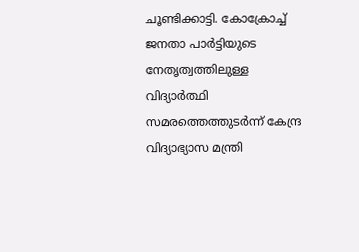ചൂണ്ടിക്കാട്ടി. കോക്രോച്ച് ജനതാ പാര്‍ട്ടിയുടെ നേതൃത്വത്തിലുള്ള വിദ്യാര്‍ത്ഥി സമരത്തെത്തുടര്‍ന്ന് കേന്ദ്ര വിദ്യാഭ്യാസ മന്ത്രി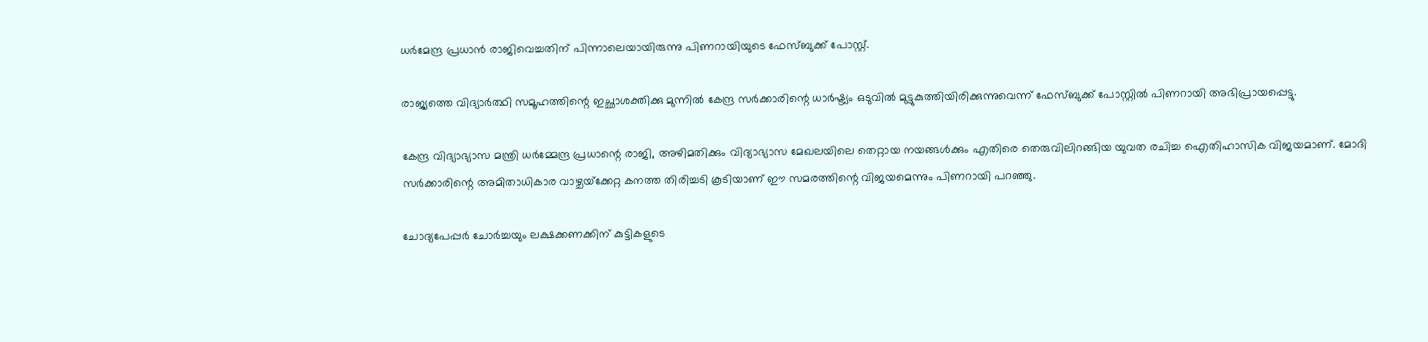ധര്‍മേന്ദ്ര പ്രധാന്‍ രാജിവെച്ചതിന് പിന്നാലെയായിരുന്നു പിണറായിയുടെ ഫേസ്ബുക്ക് പോസ്റ്റ്.

രാജ്യത്തെ വിദ്യാര്‍ത്ഥി സമൂഹത്തിന്റെ ഇച്ഛാശക്തിക്കു മുന്നില്‍ കേന്ദ്ര സര്‍ക്കാരിന്റെ ധാര്‍ഷ്ട്യം ഒടുവില്‍ മുട്ടുകുത്തിയിരിക്കുന്നുവെന്ന് ഫേസ്ബുക്ക് പോസ്റ്റില്‍ പിണറായി അഭിപ്രായപ്പെട്ടു.

കേന്ദ്ര വിദ്യാഭ്യാസ മന്ത്രി ധര്‍മ്മേന്ദ്ര പ്രധാന്റെ രാജി, അഴിമതിക്കും വിദ്യാഭ്യാസ മേഖലയിലെ തെറ്റായ നയങ്ങള്‍ക്കും എതിരെ തെരുവിലിറങ്ങിയ യുവത രചിച്ച ഐതിഹാസിക വിജയമാണ്. മോദി സര്‍ക്കാരിന്റെ അമിതാധികാര വാഴ്ചയ്‌ക്കേറ്റ കനത്ത തിരിച്ചടി കൂടിയാണ് ഈ സമരത്തിന്റെ വിജയമെന്നും പിണറായി പറഞ്ഞു.

ചോദ്യപേപ്പര്‍ ചോര്‍ച്ചയും ലക്ഷക്കണക്കിന് കുട്ടികളുടെ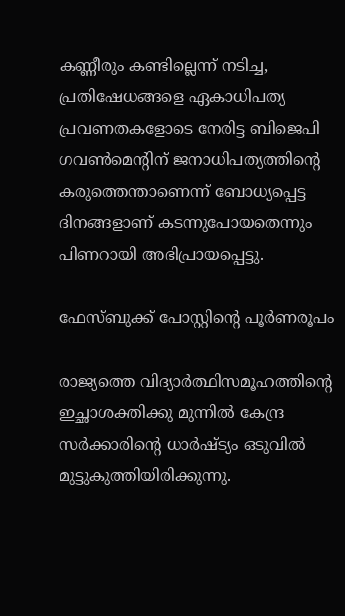കണ്ണീരും കണ്ടില്ലെന്ന് നടിച്ച, പ്രതിഷേധങ്ങളെ ഏകാധിപത്യ പ്രവണതകളോടെ നേരിട്ട ബിജെപി ഗവണ്‍മെന്റിന് ജനാധിപത്യത്തിന്റെ കരുത്തെന്താണെന്ന് ബോധ്യപ്പെട്ട ദിനങ്ങളാണ് കടന്നുപോയതെന്നും പിണറായി അഭിപ്രായപ്പെട്ടു.

ഫേസ്ബുക്ക് പോസ്റ്റിന്റെ പൂര്‍ണരൂപം

രാജ്യത്തെ വിദ്യാര്‍ത്ഥിസമൂഹത്തിന്റെ ഇച്ഛാശക്തിക്കു മുന്നില്‍ കേന്ദ്ര സര്‍ക്കാരിന്റെ ധാര്‍ഷ്ട്യം ഒടുവില്‍ മുട്ടുകുത്തിയിരിക്കുന്നു.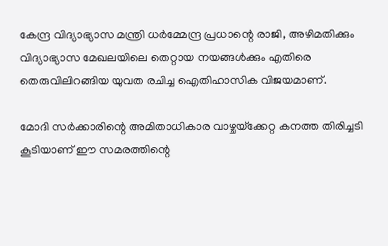കേന്ദ്ര വിദ്യാഭ്യാസ മന്ത്രി ധര്‍മ്മേന്ദ്ര പ്രധാന്റെ രാജി, അഴിമതിക്കും വിദ്യാഭ്യാസ മേഖലയിലെ തെറ്റായ നയങ്ങള്‍ക്കും എതിരെ തെരുവിലിറങ്ങിയ യുവത രചിച്ച ഐതിഹാസിക വിജയമാണ്.

മോദി സര്‍ക്കാരിന്റെ അമിതാധികാര വാഴ്ചയ്‌ക്കേറ്റ കനത്ത തിരിച്ചടി കൂടിയാണ് ഈ സമരത്തിന്റെ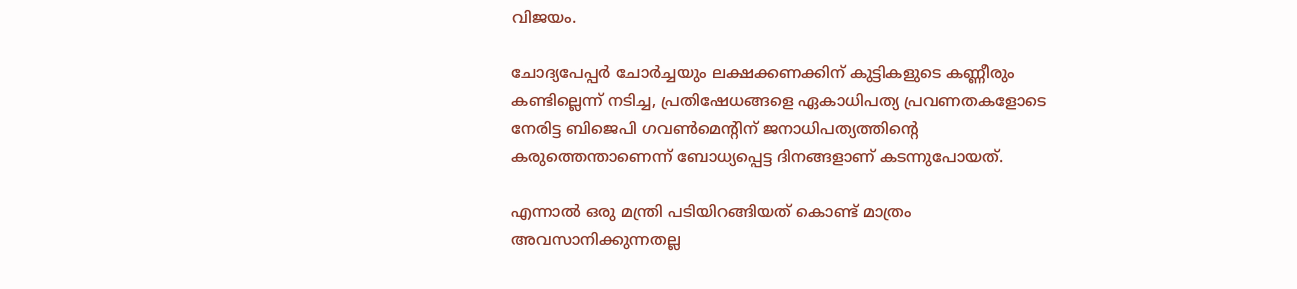വിജയം.

ചോദ്യപേപ്പര്‍ ചോര്‍ച്ചയും ലക്ഷക്കണക്കിന് കുട്ടികളുടെ കണ്ണീരും കണ്ടില്ലെന്ന് നടിച്ച, പ്രതിഷേധങ്ങളെ ഏകാധിപത്യ പ്രവണതകളോടെ നേരിട്ട ബിജെപി ഗവണ്‍മെന്റിന് ജനാധിപത്യത്തിന്റെ കരുത്തെന്താണെന്ന് ബോധ്യപ്പെട്ട ദിനങ്ങളാണ് കടന്നുപോയത്.

എന്നാല്‍ ഒരു മന്ത്രി പടിയിറങ്ങിയത് കൊണ്ട് മാത്രം അവസാനിക്കുന്നതല്ല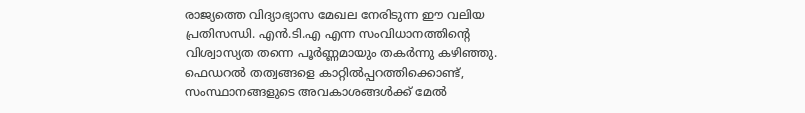രാജ്യത്തെ വിദ്യാഭ്യാസ മേഖല നേരിടുന്ന ഈ വലിയ പ്രതിസന്ധി. എന്‍.ടി.എ എന്ന സംവിധാനത്തിന്റെ വിശ്വാസ്യത തന്നെ പൂര്‍ണ്ണമായും തകര്‍ന്നു കഴിഞ്ഞു. ഫെഡറല്‍ തത്വങ്ങളെ കാറ്റില്‍പ്പറത്തിക്കൊണ്ട്, സംസ്ഥാനങ്ങളുടെ അവകാശങ്ങള്‍ക്ക് മേല്‍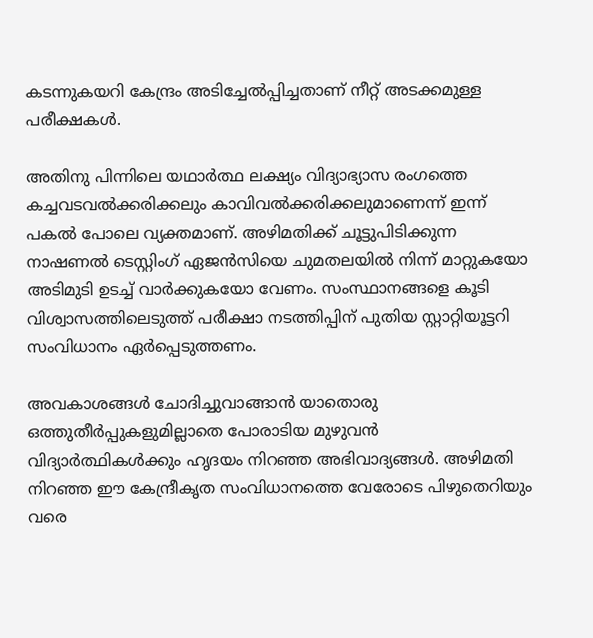കടന്നുകയറി കേന്ദ്രം അടിച്ചേല്‍പ്പിച്ചതാണ് നീറ്റ് അടക്കമുള്ള പരീക്ഷകള്‍.

അതിനു പിന്നിലെ യഥാര്‍ത്ഥ ലക്ഷ്യം വിദ്യാഭ്യാസ രംഗത്തെ കച്ചവടവല്‍ക്കരിക്കലും കാവിവല്‍ക്കരിക്കലുമാണെന്ന് ഇന്ന് പകല്‍ പോലെ വ്യക്തമാണ്. അഴിമതിക്ക് ചൂട്ടുപിടിക്കുന്ന നാഷണല്‍ ടെസ്റ്റിംഗ് ഏജന്‍സിയെ ചുമതലയില്‍ നിന്ന് മാറ്റുകയോ അടിമുടി ഉടച്ച് വാര്‍ക്കുകയോ വേണം. സംസ്ഥാനങ്ങളെ കൂടി വിശ്വാസത്തിലെടുത്ത് പരീക്ഷാ നടത്തിപ്പിന് പുതിയ സ്റ്റാറ്റിയൂട്ടറി സംവിധാനം ഏര്‍പ്പെടുത്തണം.

അവകാശങ്ങള്‍ ചോദിച്ചുവാങ്ങാന്‍ യാതൊരു ഒത്തുതീര്‍പ്പുകളുമില്ലാതെ പോരാടിയ മുഴുവന്‍ വിദ്യാര്‍ത്ഥികള്‍ക്കും ഹൃദയം നിറഞ്ഞ അഭിവാദ്യങ്ങള്‍. അഴിമതി നിറഞ്ഞ ഈ കേന്ദ്രീകൃത സംവിധാനത്തെ വേരോടെ പിഴുതെറിയും വരെ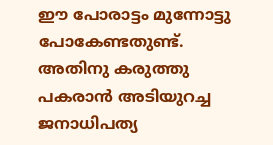ഈ പോരാട്ടം മുന്നോട്ടു പോകേണ്ടതുണ്ട്. അതിനു കരുത്തു പകരാന്‍ അടിയുറച്ച ജനാധിപത്യ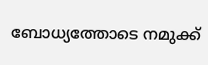ബോധ്യത്തോടെ നമുക്ക്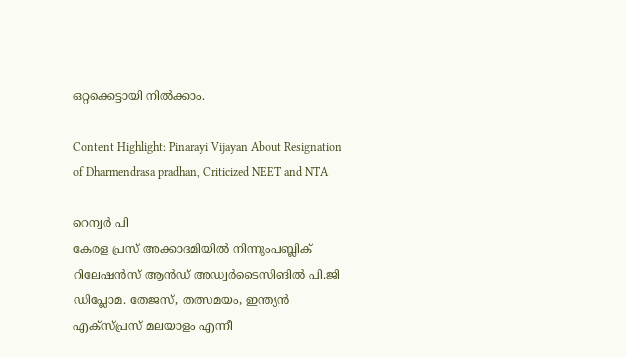ഒറ്റക്കെട്ടായി നില്‍ക്കാം.

Content Highlight: Pinarayi Vijayan About Resignation of Dharmendrasa pradhan, Criticized NEET and NTA

റെന്വര്‍ പി
കേരള പ്രസ് അക്കാദമിയില്‍ നിന്നുംപബ്ലിക് റിലേഷന്‍സ് ആന്‍ഡ് അഡ്വര്‍ടൈസിങില്‍ പി.ജി ഡിപ്ലോമ. തേജസ്, തത്സമയം, ഇന്ത്യന്‍ എക്‌സ്പ്രസ് മലയാളം എന്നീ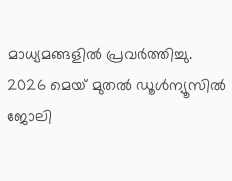മാധ്യമങ്ങളില്‍ പ്രവര്‍ത്തിച്ചു. 2026 മെയ് മുതല്‍ ഡൂള്‍ന്യൂസില്‍ ജോലി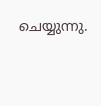ചെയ്യുന്നു.